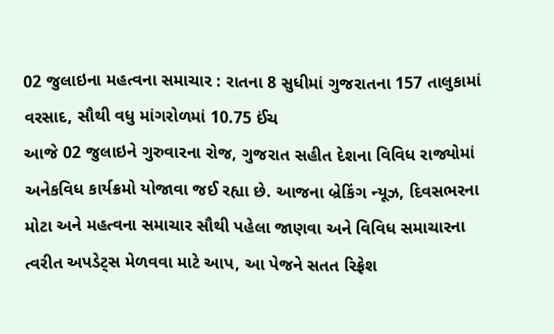02 જુલાઇના મહત્વના સમાચાર : રાતના 8 સુધીમાં ગુજરાતના 157 તાલુકામાં વરસાદ, સૌથી વધુ માંગરોળમાં 10.75 ઈંચ
આજે 02 જુલાઇને ગુરુવારના રોજ, ગુજરાત સહીત દેશના વિવિધ રાજ્યોમાં અનેકવિધ કાર્યક્રમો યોજાવા જઈ રહ્યા છે. આજના બ્રેકિંગ ન્યૂઝ, દિવસભરના મોટા અને મહત્વના સમાચાર સૌથી પહેલા જાણવા અને વિવિધ સમાચારના ત્વરીત અપડેટ્સ મેળવવા માટે આપ, આ પેજને સતત રિફ્રેશ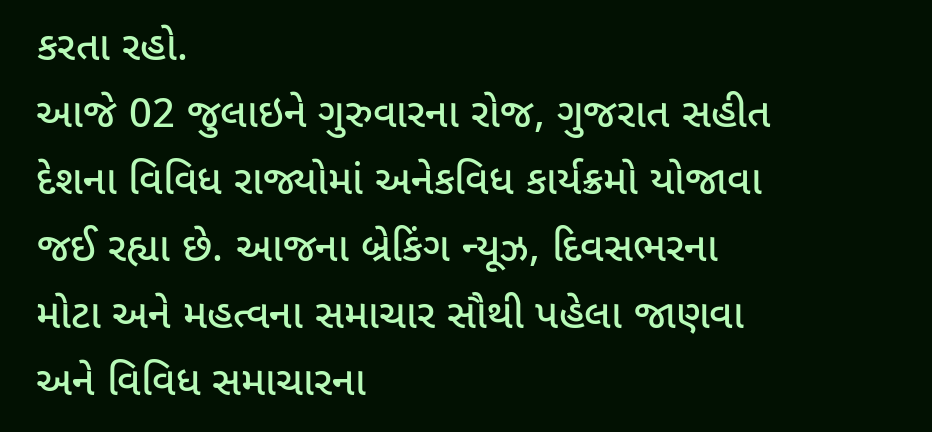કરતા રહો.
આજે 02 જુલાઇને ગુરુવારના રોજ, ગુજરાત સહીત દેશના વિવિધ રાજ્યોમાં અનેકવિધ કાર્યક્રમો યોજાવા જઈ રહ્યા છે. આજના બ્રેકિંગ ન્યૂઝ, દિવસભરના મોટા અને મહત્વના સમાચાર સૌથી પહેલા જાણવા અને વિવિધ સમાચારના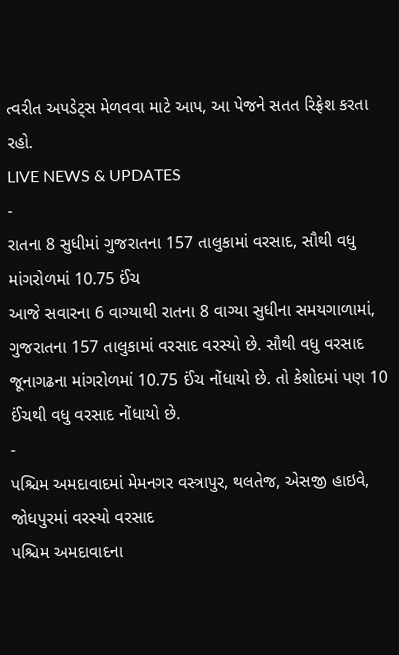ત્વરીત અપડેટ્સ મેળવવા માટે આપ, આ પેજને સતત રિફ્રેશ કરતા રહો.
LIVE NEWS & UPDATES
-
રાતના 8 સુધીમાં ગુજરાતના 157 તાલુકામાં વરસાદ, સૌથી વધુ માંગરોળમાં 10.75 ઈંચ
આજે સવારના 6 વાગ્યાથી રાતના 8 વાગ્યા સુધીના સમયગાળામાં, ગુજરાતના 157 તાલુકામાં વરસાદ વરસ્યો છે. સૌથી વધુ વરસાદ જૂનાગઢના માંગરોળમાં 10.75 ઈંચ નોંધાયો છે. તો કેશોદમાં પણ 10 ઈંચથી વધુ વરસાદ નોંધાયો છે.
-
પશ્ચિમ અમદાવાદમાં મેમનગર વસ્ત્રાપુર, થલતેજ, એસજી હાઇવે, જોધપુરમાં વરસ્યો વરસાદ
પશ્ચિમ અમદાવાદના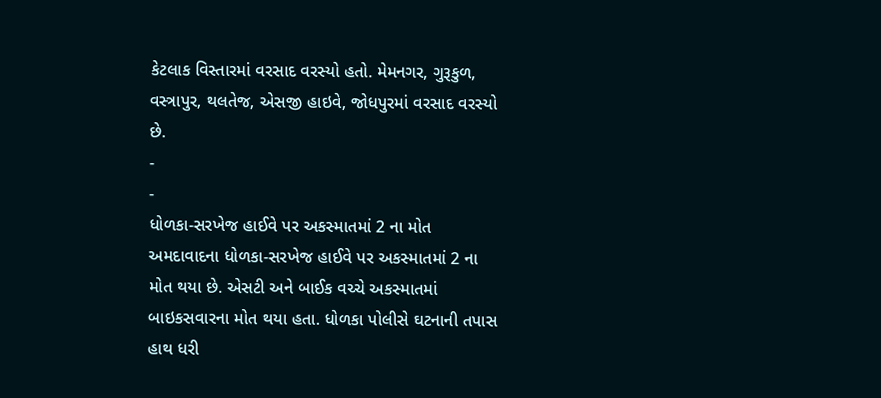કેટલાક વિસ્તારમાં વરસાદ વરસ્યો હતો. મેમનગર, ગુરૂકુળ, વસ્ત્રાપુર, થલતેજ, એસજી હાઇવે, જોધપુરમાં વરસાદ વરસ્યો છે.
-
-
ધોળકા-સરખેજ હાઈવે પર અકસ્માતમાં 2 ના મોત
અમદાવાદના ધોળકા-સરખેજ હાઈવે પર અકસ્માતમાં 2 ના મોત થયા છે. એસટી અને બાઈક વચ્ચે અકસ્માતમાં બાઇકસવારના મોત થયા હતા. ધોળકા પોલીસે ઘટનાની તપાસ હાથ ધરી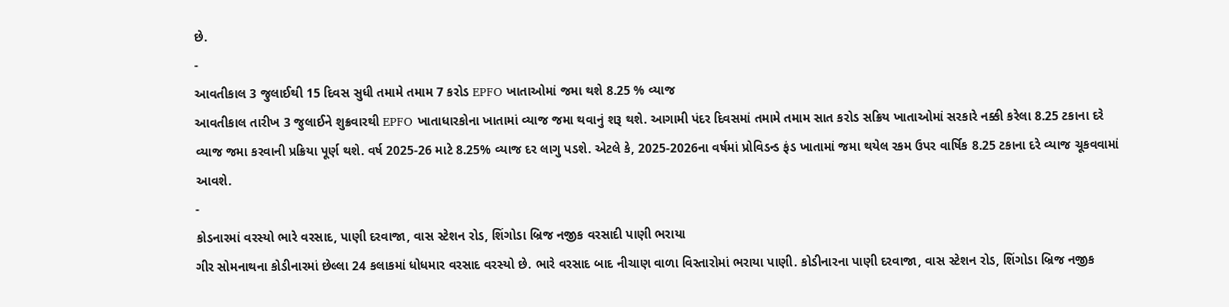છે.
-
આવતીકાલ 3 જુલાઈથી 15 દિવસ સુધી તમામે તમામ 7 કરોડ EPFO ખાતાઓમાં જમા થશે 8.25 % વ્યાજ
આવતીકાલ તારીખ 3 જુલાઈને શુક્રવારથી EPFO ખાતાધારકોના ખાતામાં વ્યાજ જમા થવાનું શરૂ થશે. આગામી પંદર દિવસમાં તમામે તમામ સાત કરોડ સક્રિય ખાતાઓમાં સરકારે નક્કી કરેલા 8.25 ટકાના દરે વ્યાજ જમા કરવાની પ્રક્રિયા પૂર્ણ થશે. વર્ષ 2025-26 માટે 8.25% વ્યાજ દર લાગુ પડશે. એટલે કે, 2025-2026ના વર્ષમાં પ્રોવિડન્ડ ફંડ ખાતામાં જમા થયેલ રકમ ઉપર વાર્ષિક 8.25 ટકાના દરે વ્યાજ ચૂકવવામાં આવશે.
-
કોડનારમાં વરસ્યો ભારે વરસાદ, પાણી દરવાજા, વાસ સ્ટેશન રોડ, શિંગોડા બ્રિજ નજીક વરસાદી પાણી ભરાયા
ગીર સોમનાથના કોડીનારમાં છેલ્લા 24 કલાકમાં ધોધમાર વરસાદ વરસ્યો છે. ભારે વરસાદ બાદ નીચાણ વાળા વિસ્તારોમાં ભરાયા પાણી. કોડીનારના પાણી દરવાજા, વાસ સ્ટેશન રોડ, શિંગોડા બ્રિજ નજીક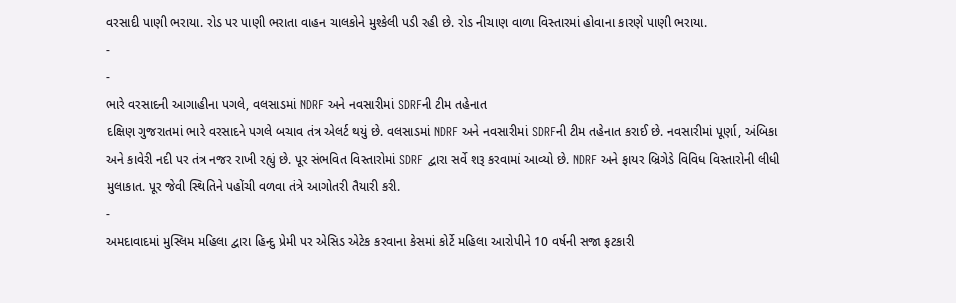વરસાદી પાણી ભરાયા. રોડ પર પાણી ભરાતા વાહન ચાલકોને મુશ્કેલી પડી રહી છે. રોડ નીચાણ વાળા વિસ્તારમાં હોવાના કારણે પાણી ભરાયા.
-
-
ભારે વરસાદની આગાહીના પગલે, વલસાડમાં NDRF અને નવસારીમાં SDRFની ટીમ તહેનાત
દક્ષિણ ગુજરાતમાં ભારે વરસાદને પગલે બચાવ તંત્ર એલર્ટ થયું છે. વલસાડમાં NDRF અને નવસારીમાં SDRFની ટીમ તહેનાત કરાઈ છે. નવસારીમાં પૂર્ણા, અંબિકા અને કાવેરી નદી પર તંત્ર નજર રાખી રહ્યું છે. પૂર સંભવિત વિસ્તારોમાં SDRF દ્વારા સર્વે શરૂ કરવામાં આવ્યો છે. NDRF અને ફાયર બ્રિગેડે વિવિધ વિસ્તારોની લીધી મુલાકાત. પૂર જેવી સ્થિતિને પહોંચી વળવા તંત્રે આગોતરી તૈયારી કરી.
-
અમદાવાદમાં મુસ્લિમ મહિલા દ્વારા હિન્દુ પ્રેમી પર એસિડ એટેક કરવાના કેસમાં કોર્ટે મહિલા આરોપીને 10 વર્ષની સજા ફટકારી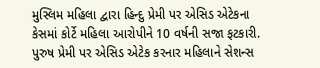મુસ્લિમ મહિલા દ્વારા હિન્દુ પ્રેમી પર એસિડ એટેકના કેસમાં કોર્ટે મહિલા આરોપીને 10 વર્ષની સજા ફટકારી. પુરુષ પ્રેમી પર એસિડ એટેક કરનાર મહિલાને સેશન્સ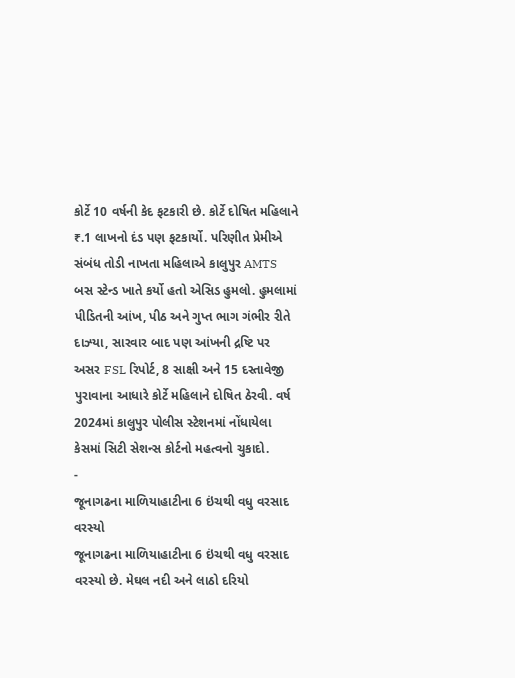કોર્ટે 10 વર્ષની કેદ ફટકારી છે. કોર્ટે દોષિત મહિલાને ₹.1 લાખનો દંડ પણ ફટકાર્યો. પરિણીત પ્રેમીએ સંબંધ તોડી નાખતા મહિલાએ કાલુપુર AMTS બસ સ્ટેન્ડ ખાતે કર્યો હતો એસિડ હુમલો. હુમલામાં પીડિતની આંખ, પીઠ અને ગુપ્ત ભાગ ગંભીર રીતે દાઝ્યા, સારવાર બાદ પણ આંખની દ્રષ્ટિ પર અસર FSL રિપોર્ટ, 8 સાક્ષી અને 15 દસ્તાવેજી પુરાવાના આધારે કોર્ટે મહિલાને દોષિત ઠેરવી. વર્ષ 2024માં કાલુપુર પોલીસ સ્ટેશનમાં નોંધાયેલા કેસમાં સિટી સેશન્સ કોર્ટનો મહત્વનો ચુકાદો.
-
જૂનાગઢના માળિયાહાટીના 6 ઇંચથી વધુ વરસાદ વરસ્યો
જૂનાગઢના માળિયાહાટીના 6 ઇંચથી વધુ વરસાદ વરસ્યો છે. મેઘલ નદી અને લાઠો દરિયો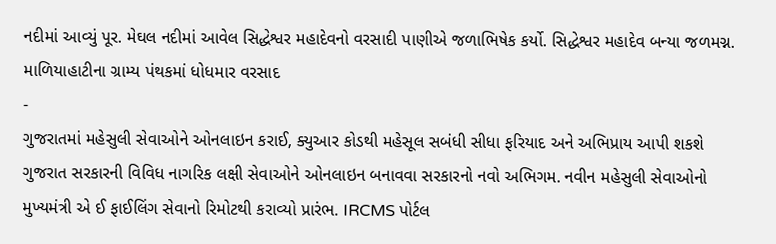નદીમાં આવ્યું પૂર. મેઘલ નદીમાં આવેલ સિદ્ધેશ્વર મહાદેવનો વરસાદી પાણીએ જળાભિષેક કર્યો. સિદ્ધેશ્વર મહાદેવ બન્યા જળમગ્ન. માળિયાહાટીના ગ્રામ્ય પંથકમાં ધોધમાર વરસાદ
-
ગુજરાતમાં મહેસુલી સેવાઓને ઓનલાઇન કરાઈ, ક્યુઆર કોડથી મહેસૂલ સબંધી સીધા ફરિયાદ અને અભિપ્રાય આપી શકશે
ગુજરાત સરકારની વિવિધ નાગરિક લક્ષી સેવાઓને ઓનલાઇન બનાવવા સરકારનો નવો અભિગમ. નવીન મહેસુલી સેવાઓનો મુખ્યમંત્રી એ ઈ ફાઈલિંગ સેવાનો રિમોટથી કરાવ્યો પ્રારંભ. IRCMS પોર્ટલ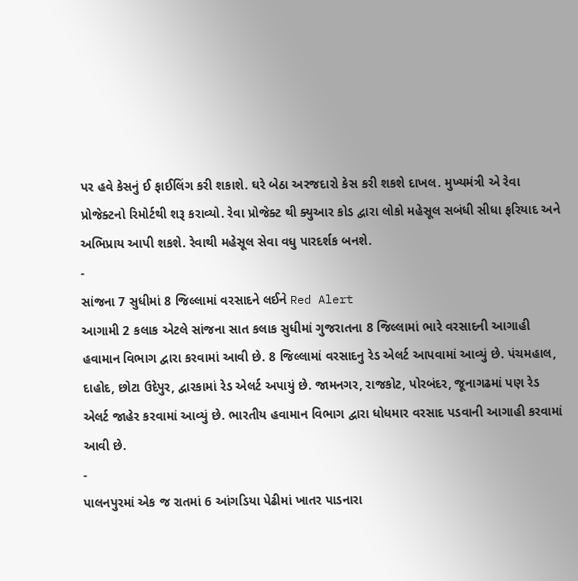પર હવે કેસનું ઈ ફાઈલિંગ કરી શકાશે. ઘરે બેઠા અરજદારો કેસ કરી શકશે દાખલ. મુખ્યમંત્રી એ રેવા પ્રોજેક્ટનો રિમોર્ટથી શરૂ કરાવ્યો. રેવા પ્રોજેક્ટ થી ક્યુઆર કોડ દ્વારા લોકો મહેસૂલ સબંધી સીધા ફરિયાદ અને અભિપ્રાય આપી શકશે. રેવાથી મહેસૂલ સેવા વધુ પારદર્શક બનશે.
-
સાંજના 7 સુધીમાં 8 જિલ્લામાં વરસાદને લઈને Red Alert
આગામી 2 કલાક એટલે સાંજના સાત કલાક સુધીમાં ગુજરાતના 8 જિલ્લામાં ભારે વરસાદની આગાહી હવામાન વિભાગ દ્વારા કરવામાં આવી છે. 8 જિલ્લામાં વરસાદનુ રેડ એલર્ટ આપવામાં આવ્યું છે. પંચમહાલ, દાહોદ, છોટા ઉદેપુર, દ્વારકામાં રેડ એલર્ટ અપાયું છે. જામનગર, રાજકોટ, પોરબંદર, જૂનાગઢમાં પણ રેડ એલર્ટ જાહેર કરવામાં આવ્યું છે. ભારતીય હવામાન વિભાગ દ્વારા ધોધમાર વરસાદ પડવાની આગાહી કરવામાં આવી છે.
-
પાલનપુરમાં એક જ રાતમાં 6 આંગડિયા પેઢીમાં ખાતર પાડનારા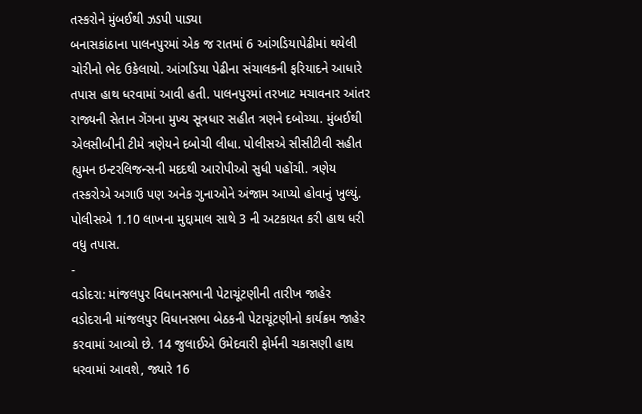તસ્કરોને મુંબઈથી ઝડપી પાડ્યા
બનાસકાંઠાના પાલનપુરમાં એક જ રાતમાં 6 આંગડિયાપેઢીમાં થયેલી ચોરીનો ભેદ ઉકેલાયો. આંગડિયા પેઢીના સંચાલકની ફરિયાદને આધારે તપાસ હાથ ધરવામાં આવી હતી. પાલનપુરમાં તરખાટ મચાવનાર આંતર રાજ્યની સેતાન ગેંગના મુખ્ય સૂત્રધાર સહીત ત્રણને દબોચ્યા. મુંબઈથી એલસીબીની ટીમે ત્રણેયને દબોચી લીધા. પોલીસએ સીસીટીવી સહીત હ્યુમન ઇન્ટરલિજન્સની મદદથી આરોપીઓ સુધી પહોંચી. ત્રણેય તસ્કરોએ અગાઉ પણ અનેક ગુનાઓને અંજામ આપ્યો હોવાનું ખુલ્યું. પોલીસએ 1.10 લાખના મુદ્દામાલ સાથે 3 ની અટકાયત કરી હાથ ધરી વધુ તપાસ.
-
વડોદરા: માંજલપુર વિધાનસભાની પેટાચૂંટણીની તારીખ જાહેર
વડોદરાની માંજલપુર વિધાનસભા બેઠકની પેટાચૂંટણીનો કાર્યક્રમ જાહેર કરવામાં આવ્યો છે. 14 જુલાઈએ ઉમેદવારી ફોર્મની ચકાસણી હાથ ધરવામાં આવશે, જ્યારે 16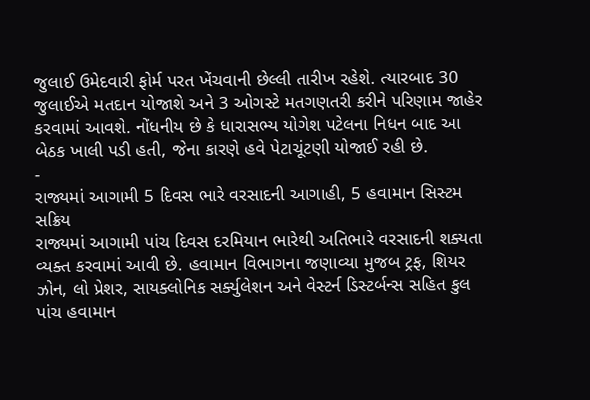જુલાઈ ઉમેદવારી ફોર્મ પરત ખેંચવાની છેલ્લી તારીખ રહેશે. ત્યારબાદ 30 જુલાઈએ મતદાન યોજાશે અને 3 ઓગસ્ટે મતગણતરી કરીને પરિણામ જાહેર કરવામાં આવશે. નોંધનીય છે કે ધારાસભ્ય યોગેશ પટેલના નિધન બાદ આ બેઠક ખાલી પડી હતી, જેના કારણે હવે પેટાચૂંટણી યોજાઈ રહી છે.
-
રાજ્યમાં આગામી 5 દિવસ ભારે વરસાદની આગાહી, 5 હવામાન સિસ્ટમ સક્રિય
રાજ્યમાં આગામી પાંચ દિવસ દરમિયાન ભારેથી અતિભારે વરસાદની શક્યતા વ્યક્ત કરવામાં આવી છે. હવામાન વિભાગના જણાવ્યા મુજબ ટ્રફ, શિયર ઝોન, લો પ્રેશર, સાયક્લોનિક સર્ક્યુલેશન અને વેસ્ટર્ન ડિસ્ટર્બન્સ સહિત કુલ પાંચ હવામાન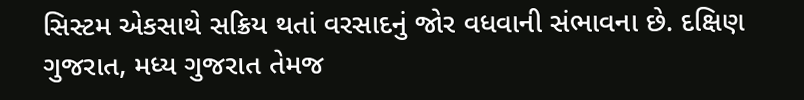સિસ્ટમ એકસાથે સક્રિય થતાં વરસાદનું જોર વધવાની સંભાવના છે. દક્ષિણ ગુજરાત, મધ્ય ગુજરાત તેમજ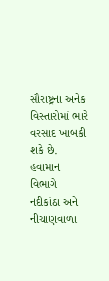સૌરાષ્ટ્રના અનેક વિસ્તારોમાં ભારે વરસાદ ખાબકી શકે છે. હવામાન વિભાગે નદીકાંઠા અને નીચાણવાળા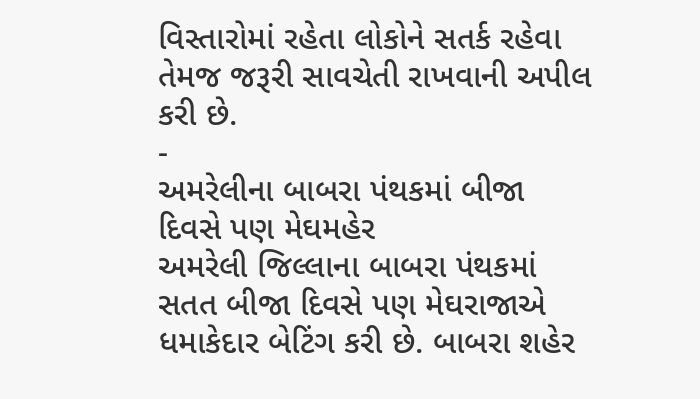વિસ્તારોમાં રહેતા લોકોને સતર્ક રહેવા તેમજ જરૂરી સાવચેતી રાખવાની અપીલ કરી છે.
-
અમરેલીના બાબરા પંથકમાં બીજા દિવસે પણ મેઘમહેર
અમરેલી જિલ્લાના બાબરા પંથકમાં સતત બીજા દિવસે પણ મેઘરાજાએ ધમાકેદાર બેટિંગ કરી છે. બાબરા શહેર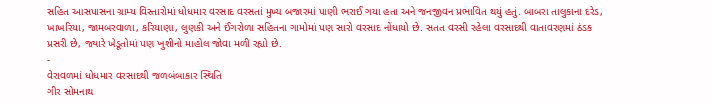સહિત આસપાસના ગ્રામ્ય વિસ્તારોમાં ધોધમાર વરસાદ વરસતાં મુખ્ય બજારમાં પાણી ભરાઈ ગયા હતા અને જનજીવન પ્રભાવિત થયું હતું. બાબરા તાલુકાના દરેડ, ખાખરિયા, જામબરવાળા, કરિયાણા, લુણકી અને ઈંગરોળા સહિતના ગામોમાં પણ સારો વરસાદ નોંધાયો છે. સતત વરસી રહેલા વરસાદથી વાતાવરણમાં ઠંડક પ્રસરી છે, જ્યારે ખેડૂતોમાં પણ ખુશીનો માહોલ જોવા મળી રહ્યો છે.
-
વેરાવળમાં ધોધમાર વરસાદથી જળબંબાકાર સ્થિતિ
ગીર સોમનાથ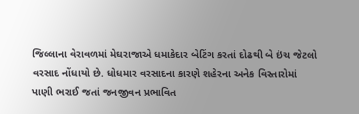જિલ્લાના વેરાવળમાં મેઘરાજાએ ધમાકેદાર બેટિંગ કરતાં દોઢથી બે ઇંચ જેટલો વરસાદ નોંધાયો છે. ધોધમાર વરસાદના કારણે શહેરના અનેક વિસ્તારોમાં પાણી ભરાઈ જતાં જનજીવન પ્રભાવિત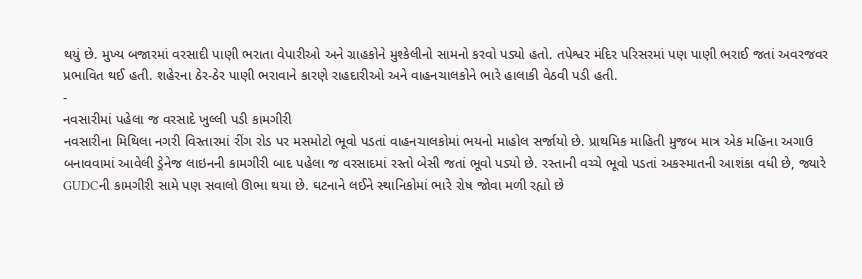થયું છે. મુખ્ય બજારમાં વરસાદી પાણી ભરાતા વેપારીઓ અને ગ્રાહકોને મુશ્કેલીનો સામનો કરવો પડ્યો હતો. તપેશ્વર મંદિર પરિસરમાં પણ પાણી ભરાઈ જતાં અવરજવર પ્રભાવિત થઈ હતી. શહેરના ઠેર-ઠેર પાણી ભરાવાને કારણે રાહદારીઓ અને વાહનચાલકોને ભારે હાલાકી વેઠવી પડી હતી.
-
નવસારીમાં પહેલા જ વરસાદે ખુલ્લી પડી કામગીરી
નવસારીના મિથિલા નગરી વિસ્તારમાં રીંગ રોડ પર મસમોટો ભૂવો પડતાં વાહનચાલકોમાં ભયનો માહોલ સર્જાયો છે. પ્રાથમિક માહિતી મુજબ માત્ર એક મહિના અગાઉ બનાવવામાં આવેલી ડ્રેનેજ લાઇનની કામગીરી બાદ પહેલા જ વરસાદમાં રસ્તો બેસી જતાં ભૂવો પડ્યો છે. રસ્તાની વચ્ચે ભૂવો પડતાં અકસ્માતની આશંકા વધી છે, જ્યારે GUDCની કામગીરી સામે પણ સવાલો ઊભા થયા છે. ઘટનાને લઈને સ્થાનિકોમાં ભારે રોષ જોવા મળી રહ્યો છે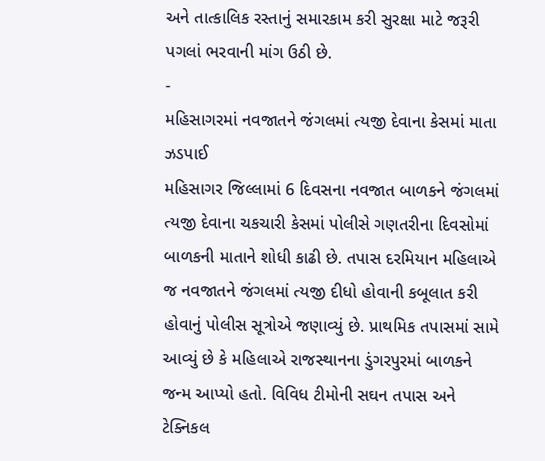અને તાત્કાલિક રસ્તાનું સમારકામ કરી સુરક્ષા માટે જરૂરી પગલાં ભરવાની માંગ ઉઠી છે.
-
મહિસાગરમાં નવજાતને જંગલમાં ત્યજી દેવાના કેસમાં માતા ઝડપાઈ
મહિસાગર જિલ્લામાં 6 દિવસના નવજાત બાળકને જંગલમાં ત્યજી દેવાના ચકચારી કેસમાં પોલીસે ગણતરીના દિવસોમાં બાળકની માતાને શોધી કાઢી છે. તપાસ દરમિયાન મહિલાએ જ નવજાતને જંગલમાં ત્યજી દીધો હોવાની કબૂલાત કરી હોવાનું પોલીસ સૂત્રોએ જણાવ્યું છે. પ્રાથમિક તપાસમાં સામે આવ્યું છે કે મહિલાએ રાજસ્થાનના ડુંગરપુરમાં બાળકને જન્મ આપ્યો હતો. વિવિધ ટીમોની સઘન તપાસ અને ટેક્નિકલ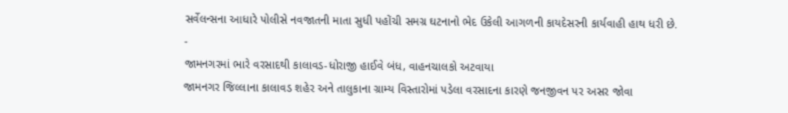સર્વેલન્સના આધારે પોલીસે નવજાતની માતા સુધી પહોંચી સમગ્ર ઘટનાનો ભેદ ઉકેલી આગળની કાયદેસરની કાર્યવાહી હાથ ધરી છે.
-
જામનગરમાં ભારે વરસાદથી કાલાવડ-ધોરાજી હાઈવે બંધ, વાહનચાલકો અટવાયા
જામનગર જિલ્લાના કાલાવડ શહેર અને તાલુકાના ગ્રામ્ય વિસ્તારોમાં પડેલા વરસાદના કારણે જનજીવન પર અસર જોવા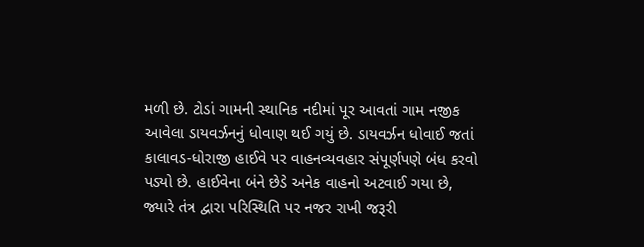મળી છે. ટોડાં ગામની સ્થાનિક નદીમાં પૂર આવતાં ગામ નજીક આવેલા ડાયવર્ઝનનું ધોવાણ થઈ ગયું છે. ડાયવર્ઝન ધોવાઈ જતાં કાલાવડ-ધોરાજી હાઈવે પર વાહનવ્યવહાર સંપૂર્ણપણે બંધ કરવો પડ્યો છે. હાઈવેના બંને છેડે અનેક વાહનો અટવાઈ ગયા છે, જ્યારે તંત્ર દ્વારા પરિસ્થિતિ પર નજર રાખી જરૂરી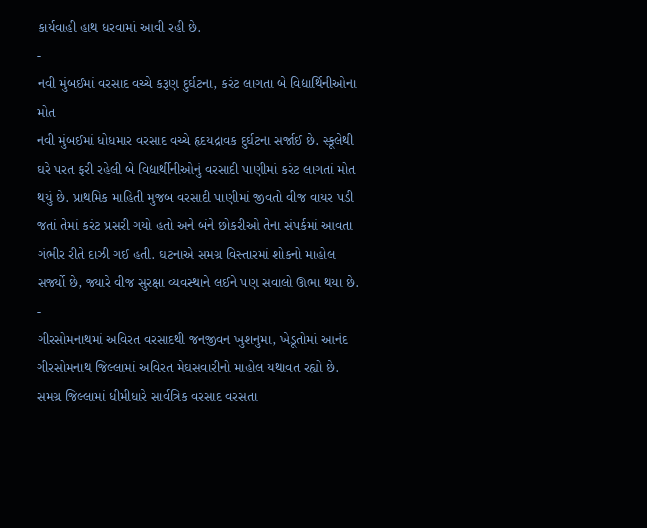કાર્યવાહી હાથ ધરવામાં આવી રહી છે.
-
નવી મુંબઈમાં વરસાદ વચ્ચે કરૂણ દુર્ઘટના, કરંટ લાગતા બે વિદ્યાર્થિનીઓના મોત
નવી મુંબઈમાં ધોધમાર વરસાદ વચ્ચે હૃદયદ્રાવક દુર્ઘટના સર્જાઈ છે. સ્કૂલેથી ઘરે પરત ફરી રહેલી બે વિદ્યાર્થીનીઓનું વરસાદી પાણીમાં કરંટ લાગતાં મોત થયું છે. પ્રાથમિક માહિતી મુજબ વરસાદી પાણીમાં જીવતો વીજ વાયર પડી જતાં તેમાં કરંટ પ્રસરી ગયો હતો અને બંને છોકરીઓ તેના સંપર્કમાં આવતા ગંભીર રીતે દાઝી ગઈ હતી. ઘટનાએ સમગ્ર વિસ્તારમાં શોકનો માહોલ સર્જ્યો છે, જ્યારે વીજ સુરક્ષા વ્યવસ્થાને લઈને પણ સવાલો ઊભા થયા છે.
-
ગીરસોમનાથમાં અવિરત વરસાદથી જનજીવન ખુશનુમા, ખેડૂતોમાં આનંદ
ગીરસોમનાથ જિલ્લામાં અવિરત મેઘસવારીનો માહોલ યથાવત રહ્યો છે. સમગ્ર જિલ્લામાં ધીમીધારે સાર્વત્રિક વરસાદ વરસતા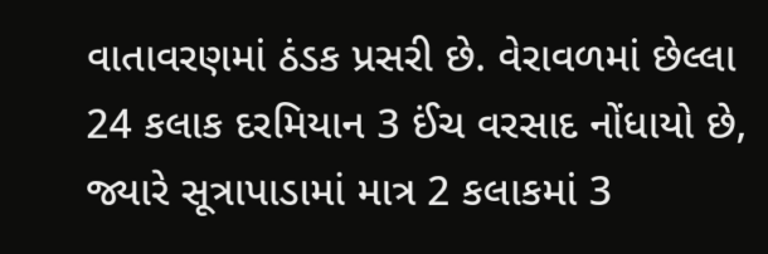વાતાવરણમાં ઠંડક પ્રસરી છે. વેરાવળમાં છેલ્લા 24 કલાક દરમિયાન 3 ઈંચ વરસાદ નોંધાયો છે, જ્યારે સૂત્રાપાડામાં માત્ર 2 કલાકમાં 3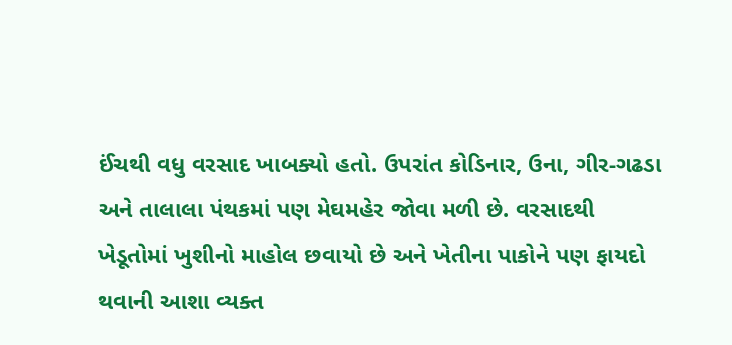ઈંચથી વધુ વરસાદ ખાબક્યો હતો. ઉપરાંત કોડિનાર, ઉના, ગીર-ગઢડા અને તાલાલા પંથકમાં પણ મેઘમહેર જોવા મળી છે. વરસાદથી ખેડૂતોમાં ખુશીનો માહોલ છવાયો છે અને ખેતીના પાકોને પણ ફાયદો થવાની આશા વ્યક્ત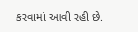કરવામાં આવી રહી છે.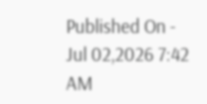Published On - Jul 02,2026 7:42 AM